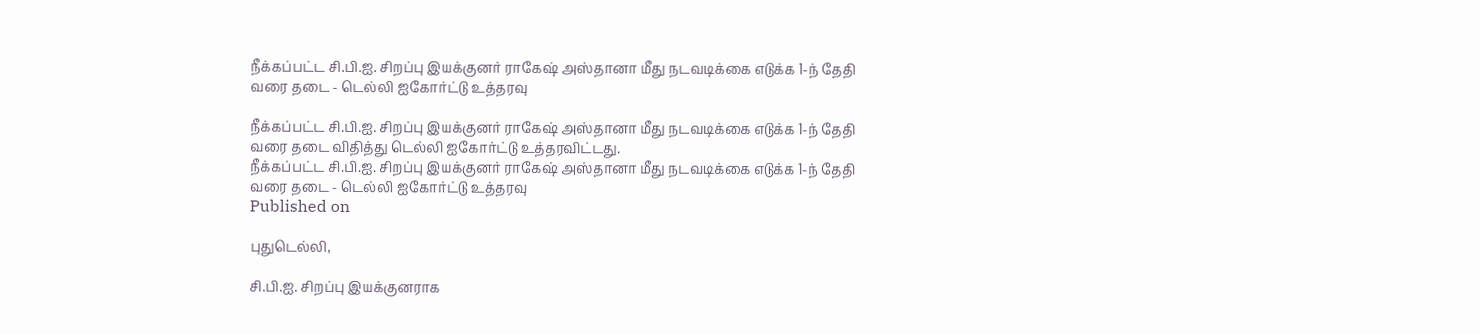நீக்கப்பட்ட சி.பி.ஐ. சிறப்பு இயக்குனர் ராகேஷ் அஸ்தானா மீது நடவடிக்கை எடுக்க 1-ந் தேதி வரை தடை - டெல்லி ஐகோர்ட்டு உத்தரவு

நீக்கப்பட்ட சி.பி.ஐ. சிறப்பு இயக்குனர் ராகேஷ் அஸ்தானா மீது நடவடிக்கை எடுக்க 1-ந் தேதி வரை தடை விதித்து டெல்லி ஐகோர்ட்டு உத்தரவிட்டது.
நீக்கப்பட்ட சி.பி.ஐ. சிறப்பு இயக்குனர் ராகேஷ் அஸ்தானா மீது நடவடிக்கை எடுக்க 1-ந் தேதி வரை தடை - டெல்லி ஐகோர்ட்டு உத்தரவு
Published on

புதுடெல்லி,

சி.பி.ஐ. சிறப்பு இயக்குனராக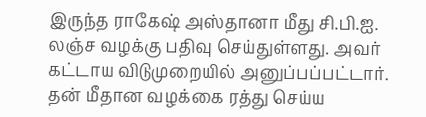இருந்த ராகேஷ் அஸ்தானா மீது சி.பி.ஐ. லஞ்ச வழக்கு பதிவு செய்துள்ளது. அவர் கட்டாய விடுமுறையில் அனுப்பப்பட்டார். தன் மீதான வழக்கை ரத்து செய்ய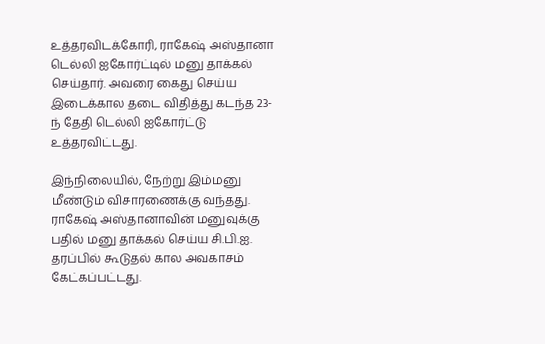உத்தரவிடக்கோரி, ராகேஷ் அஸ்தானா டெல்லி ஐகோர்ட்டில் மனு தாக்கல் செய்தார். அவரை கைது செய்ய இடைக்கால தடை விதித்து கடந்த 23-ந் தேதி டெல்லி ஐகோர்ட்டு உத்தரவிட்டது.

இந்நிலையில், நேற்று இம்மனு மீண்டும் விசாரணைக்கு வந்தது. ராகேஷ் அஸ்தானாவின் மனுவுக்கு பதில் மனு தாக்கல் செய்ய சி.பி.ஐ. தரப்பில் கூடுதல் கால அவகாசம் கேட்கப்பட்டது.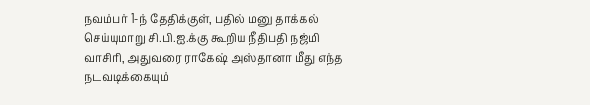நவம்பர் 1-ந் தேதிக்குள், பதில் மனு தாக்கல் செய்யுமாறு சி.பி.ஐ.க்கு கூறிய நீதிபதி நஜ்மி வாசிரி, அதுவரை ராகேஷ் அஸ்தானா மீது எந்த நடவடிக்கையும்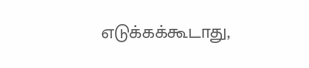எடுக்கக்கூடாது,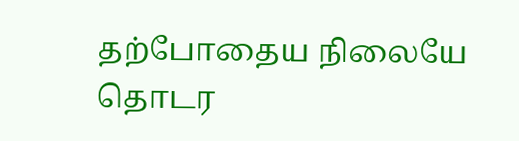தற்போதைய நிலையே தொடர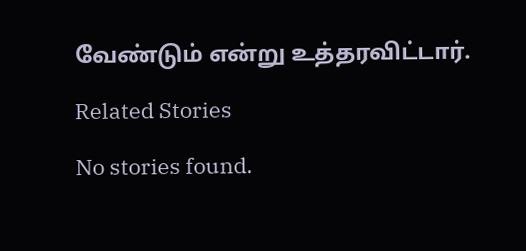வேண்டும் என்று உத்தரவிட்டார்.

Related Stories

No stories found.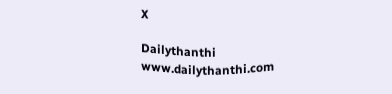X

Dailythanthi
www.dailythanthi.com